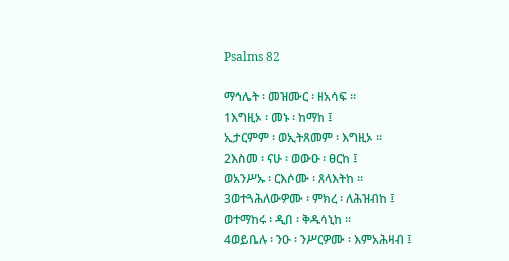Psalms 82

ማኅሌት ፡ መዝሙር ፡ ዘአሳፍ ።
1እግዚኦ ፡ መኑ ፡ ከማከ ፤
ኢታርምም ፡ ወኢትጸመም ፡ እግዚኦ ።
2እስመ ፡ ናሁ ፡ ወውዑ ፡ ፀርከ ፤
ወአንሥኡ ፡ ርእሶሙ ፡ ጸላእትከ ።
3ወተጓሕለውዎሙ ፡ ምክረ ፡ ለሕዝብከ ፤
ወተማከሩ ፡ ዲበ ፡ ቅዱሳኒከ ።
4ወይቤሉ ፡ ንዑ ፡ ንሥርዎሙ ፡ እምአሕዛብ ፤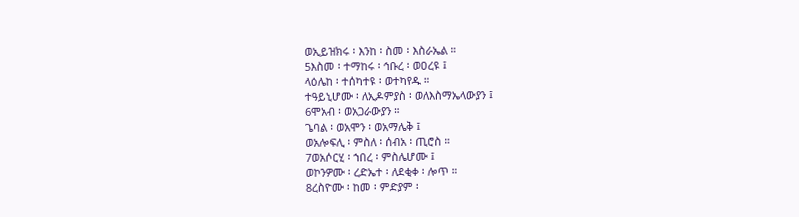ወኢይዝክሩ ፡ እንከ ፡ ስመ ፡ እስራኤል ።
5እስመ ፡ ተማከሩ ፡ ኅቡረ ፡ ወዐረዩ ፤
ላዕሌከ ፡ ተሰካተዩ ፡ ወተካየዱ ።
ተዓይኒሆሙ ፡ ለኢዶምያስ ፡ ወለእስማኤላውያን ፤
6ሞአብ ፡ ወአጋራውያን ።
ጌባል ፡ ወአሞን ፡ ወአማሌቅ ፤
ወአሎፍሊ ፡ ምስለ ፡ ሰብአ ፡ ጢሮስ ።
7ወአሶርሂ ፡ ኀበረ ፡ ምስሌሆሙ ፤
ወኮንዎሙ ፡ ረድኤተ ፡ ለደቂቀ ፡ ሎጥ ።
8ረስዮሙ ፡ ከመ ፡ ምድያም ፡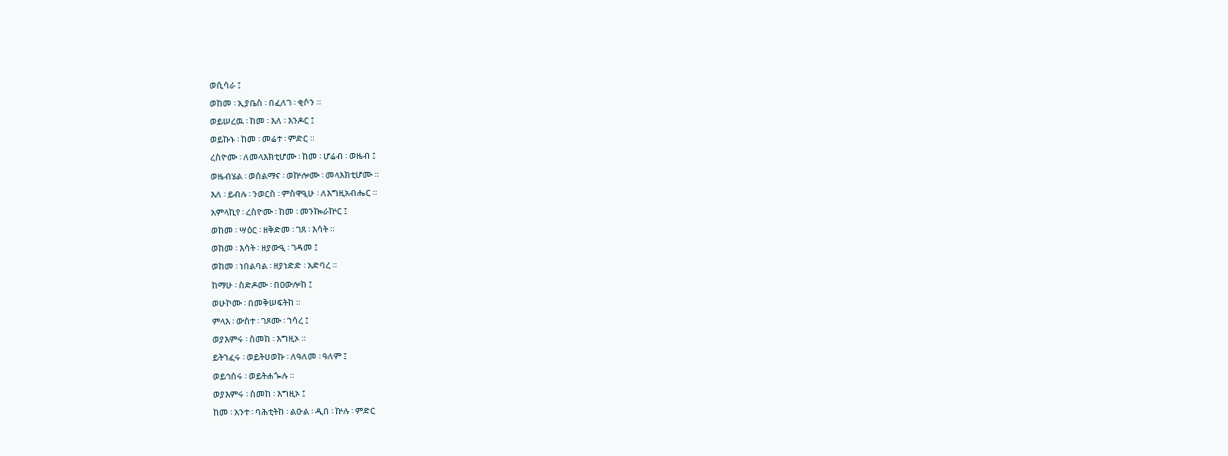ወሲሳራ ፤
ወከመ ፡ ኢያቤስ ፡ በፈለገ ፡ ቂሶን ።
ወይሠረዉ ፡ ከመ ፡ እለ ፡ እንዶር ፤
ወይኩኑ ፡ ከመ ፡ መሬተ ፡ ምድር ።
ረስዮሙ ፡ ለመላእክቲሆሙ ፡ ከመ ፡ ሆሬብ ፡ ወዜብ ፤
ወዜብሄል ፡ ወሰልማና ፡ ወኵሎሙ ፡ መላእክቲሆሙ ።
እለ ፡ ይብሉ ፡ ንወርስ ፡ ምስዋዒሁ ፡ ለእግዚአብሔር ።
አምላኪየ ፡ ረስዮሙ ፡ ከመ ፡ መንኰራኵር ፤
ወከመ ፡ ሣዕር ፡ ዘቅድመ ፡ ገጸ ፡ እሳት ።
ወከመ ፡ እሳት ፡ ዘያውዒ ፡ ገዳመ ፤
ወከመ ፡ ነበልባል ፡ ዘያነድድ ፡ አድባረ ።
ከማሁ ፡ ስድዶሙ ፡ በዐውሎከ ፤
ወሁኮሙ ፡ በመቅሠፍትከ ።
ምላእ ፡ ውስተ ፡ ገጾሙ ፡ ኀሳረ ፤
ወያእምሩ ፡ ስመከ ፡ እግዚኦ ።
ይትኀፈሩ ፡ ወይትሀወኩ ፡ ለዓለመ ፡ ዓለም ፤
ወይኅሰሩ ፡ ወይትሐጐሉ ።
ወያእምሩ ፡ ስመከ ፡ እግዚኦ ፤
ከመ ፡ አንተ ፡ ባሕቲትከ ፡ ልዑል ፡ ዲበ ፡ ኵሉ ፡ ምድር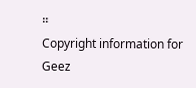።
Copyright information for Geez